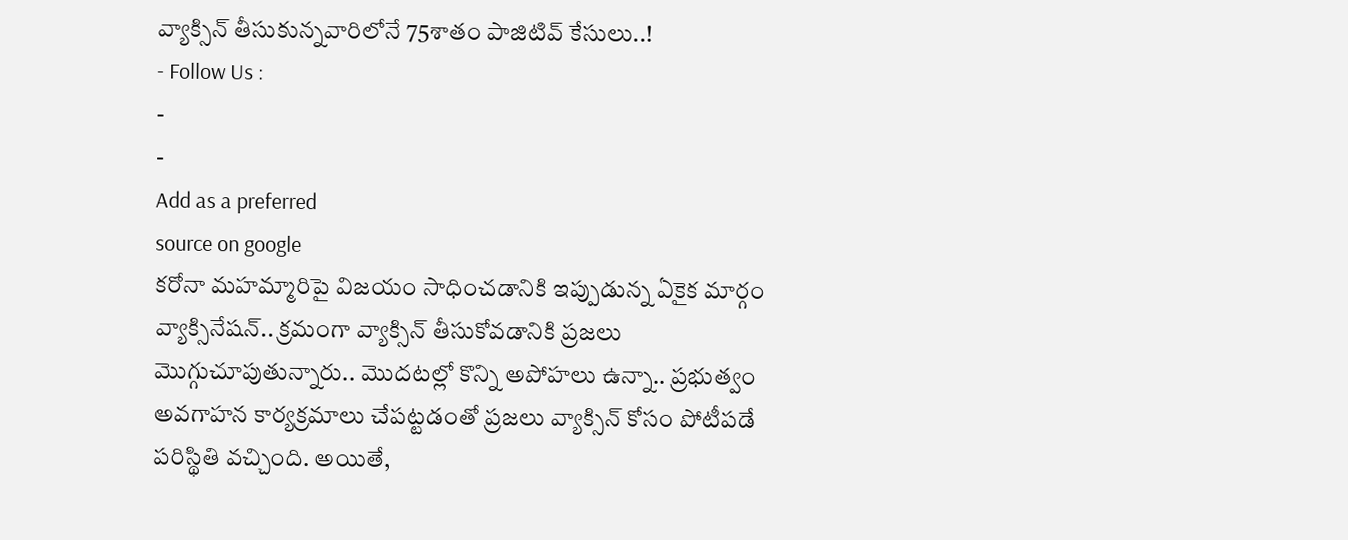వ్యాక్సిన్ తీసుకున్నవారిలోనే 75శాతం పాజిటివ్ కేసులు..!
- Follow Us :
-
-
Add as a preferred
source on google
కరోనా మహమ్మారిపై విజయం సాధించడానికి ఇప్పుడున్న ఏకైక మార్గం వ్యాక్సినేషన్.. క్రమంగా వ్యాక్సిన్ తీసుకోవడానికి ప్రజలు మొగ్గుచూపుతున్నారు.. మొదటల్లో కొన్ని అపోహలు ఉన్నా.. ప్రభుత్వం అవగాహన కార్యక్రమాలు చేపట్టడంతో ప్రజలు వ్యాక్సిన్ కోసం పోటీపడే పరిస్థితి వచ్చింది. అయితే,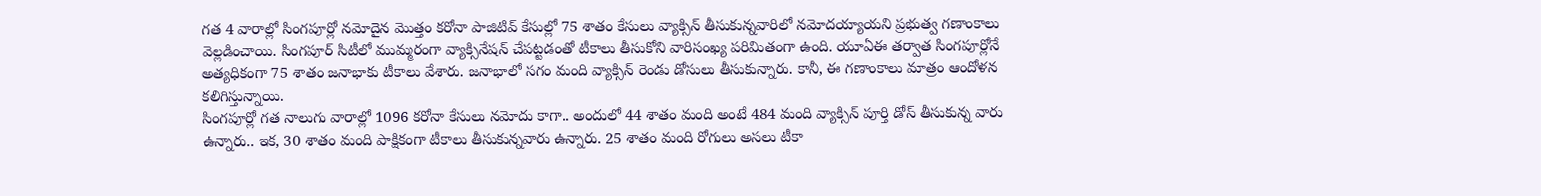గత 4 వారాల్లో సింగపూర్లో నమోదైన మొత్తం కరోనా పాజిటివ్ కేసుల్లో 75 శాతం కేసులు వ్యాక్సిన్ తీసుకున్నవారిలో నమోదయ్యాయని ప్రభుత్వ గణాంకాలు వెల్లడించాయి. సింగపూర్ సిటీలో ముమ్మరంగా వ్యాక్సినేషన్ చేపట్టడంతో టీకాలు తీసుకోని వారిసంఖ్య పరిమితంగా ఉంది. యూఏఈ తర్వాత సింగపూర్లోనే అత్యధికంగా 75 శాతం జనాభాకు టీకాలు వేశారు. జనాభాలో సగం మంది వ్యాక్సిన్ రెండు డోసులు తీసుకున్నారు. కానీ, ఈ గణాంకాలు మాత్రం ఆందోళన కలిగిస్తున్నాయి.
సింగపూర్లో గత నాలుగు వారాల్లో 1096 కరోనా కేసులు నమోదు కాగా.. అందులో 44 శాతం మంది అంటే 484 మంది వ్యాక్సిన్ పూర్తి డోస్ తీసుకున్న వారు ఉన్నారు.. ఇక, 30 శాతం మంది పాక్షికంగా టీకాలు తీసుకున్నవారు ఉన్నారు. 25 శాతం మంది రోగులు అసలు టీకా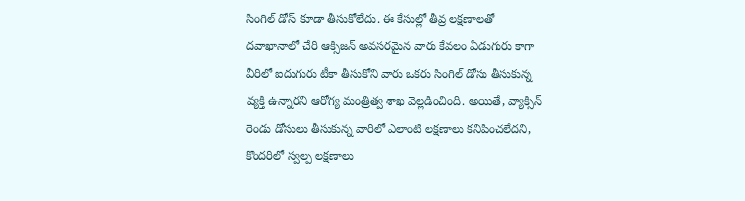సింగిల్ డోస్ కూడా తీసుకోలేదు. ఈ కేసుల్లో తీవ్ర లక్షణాలతో దవాఖానాలో చేరి ఆక్సిజన్ అవసరమైన వారు కేవలం ఏడుగురు కాగా వీరిలో ఐదుగురు టీకా తీసుకోని వారు ఒకరు సింగిల్ డోసు తీసుకున్న వ్యక్తి ఉన్నారని ఆరోగ్య మంత్రిత్వ శాఖ వెల్లడించింది. అయితే, వ్యాక్సిన్ రెండు డోసులు తీసుకున్న వారిలో ఎలాంటి లక్షణాలు కనిపించలేదని, కొందరిలో స్వల్ప లక్షణాలు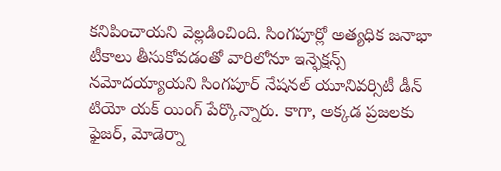కనిపించాయని వెల్లడించింది. సింగపూర్లో అత్యధిక జనాభా టీకాలు తీసుకోవడంతో వారిలోనూ ఇన్ఫెక్షన్స్ నమోదయ్యాయని సింగపూర్ నేషనల్ యూనివర్సిటీ డీన్ టియో యక్ యింగ్ పేర్కొన్నారు. కాగా, అక్కడ ప్రజలకు ఫైజర్, మోడెర్నా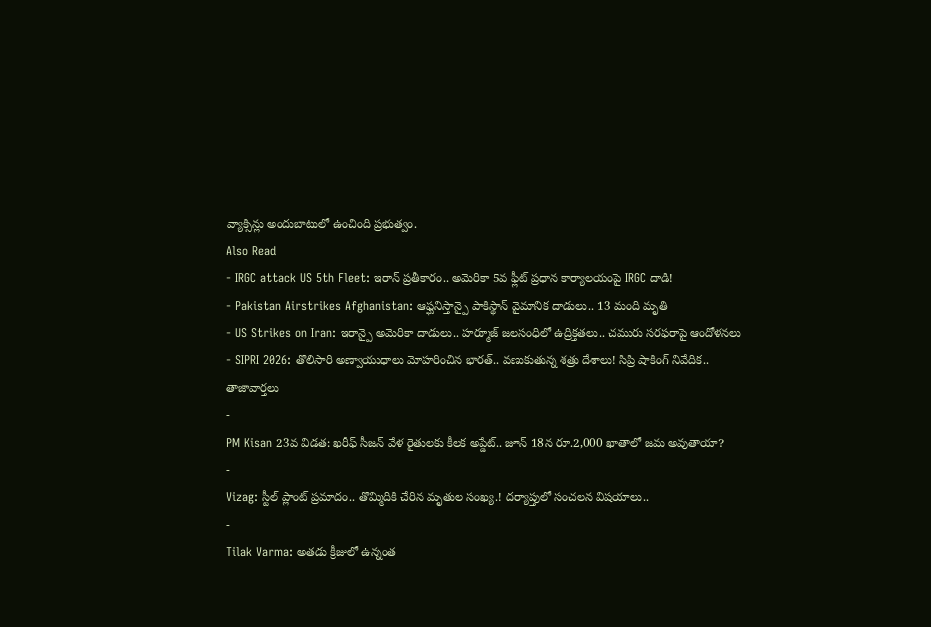వ్యాక్సిన్లు అందుబాటులో ఉంచింది ప్రభుత్వం.
Also Read
- IRGC attack US 5th Fleet: ఇరాన్ ప్రతీకారం.. అమెరికా 5వ ఫ్లీట్ ప్రధాన కార్యాలయంపై IRGC దాడి!
- Pakistan Airstrikes Afghanistan: ఆఫ్ఘనిస్తాన్పై పాకిస్థాన్ వైమానిక దాడులు.. 13 మంది మృతి
- US Strikes on Iran: ఇరాన్పై అమెరికా దాడులు.. హర్మూజ్ జలసంధిలో ఉద్రిక్తతలు.. చమురు సరఫరాపై ఆందోళనలు
- SIPRI 2026: తొలిసారి అణ్వాయుధాలు మోహరించిన భారత్.. వణుకుతున్న శత్రు దేశాలు! సిప్రి షాకింగ్ నివేదిక..
తాజావార్తలు
-
PM Kisan 23వ విడత: ఖరీఫ్ సీజన్ వేళ రైతులకు కీలక అప్డేట్.. జూన్ 18న రూ.2,000 ఖాతాలో జమ అవుతాయా?
-
Vizag: స్టీల్ ప్లాంట్ ప్రమాదం.. తొమ్మిదికి చేరిన మృతుల సంఖ్య.! దర్యాప్తులో సంచలన విషయాలు..
-
Tilak Varma: అతడు క్రీజులో ఉన్నంత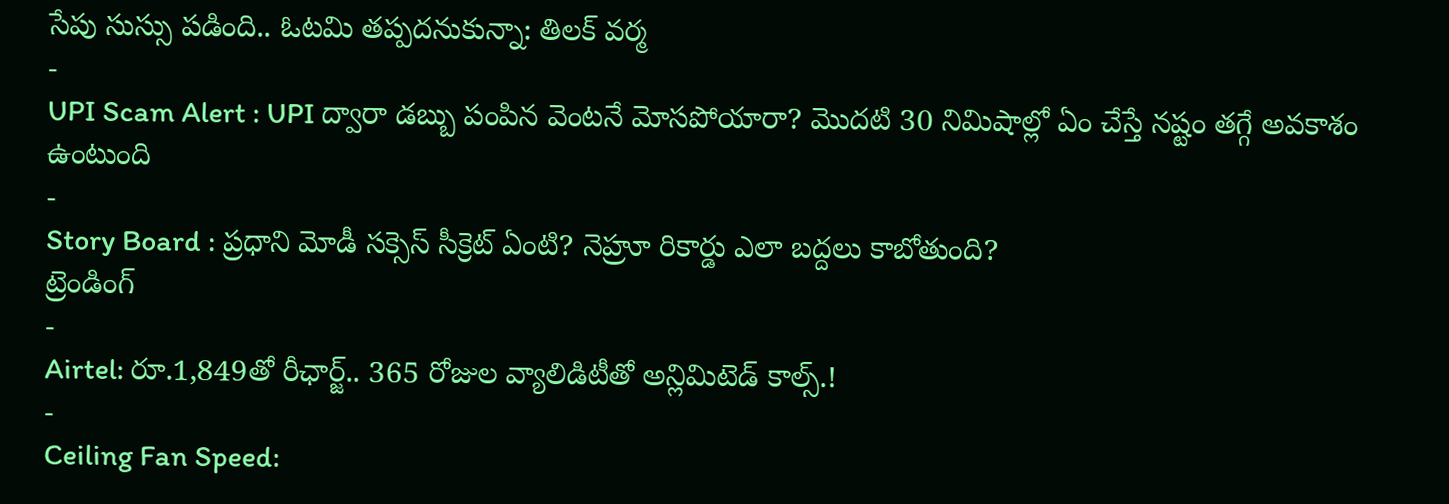సేపు సుస్సు పడింది.. ఓటమి తప్పదనుకున్నా: తిలక్ వర్మ
-
UPI Scam Alert : UPI ద్వారా డబ్బు పంపిన వెంటనే మోసపోయారా? మొదటి 30 నిమిషాల్లో ఏం చేస్తే నష్టం తగ్గే అవకాశం ఉంటుంది
-
Story Board : ప్రధాని మోడీ సక్సెస్ సీక్రెట్ ఏంటి? నెహ్రూ రికార్డు ఎలా బద్దలు కాబోతుంది?
ట్రెండింగ్
-
Airtel: రూ.1,849తో రీఛార్జ్.. 365 రోజుల వ్యాలిడిటీతో అన్లిమిటెడ్ కాల్స్.!
-
Ceiling Fan Speed: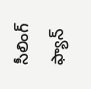సీలింగ్ ఫ్యాన్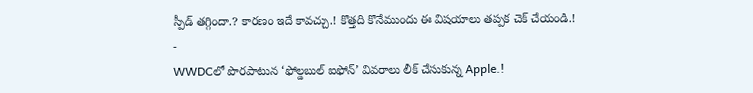స్పీడ్ తగ్గిందా.? కారణం ఇదే కావచ్చు.! కొత్తది కొనేముందు ఈ విషయాలు తప్పక చెక్ చేయండి.!
-
WWDCలో పొరపాటున ‘ఫోల్డబుల్ ఐఫోన్’ వివరాలు లీక్ చేసుకున్న Apple.!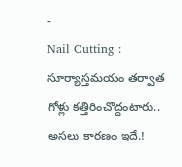-
Nail Cutting : సూర్యాస్తమయం తర్వాత గోళ్లు కత్తిరించొద్దంటారు.. అసలు కారణం ఇదే.!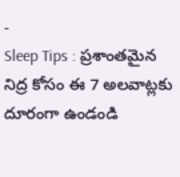-
Sleep Tips : ప్రశాంతమైన నిద్ర కోసం ఈ 7 అలవాట్లకు దూరంగా ఉండండి